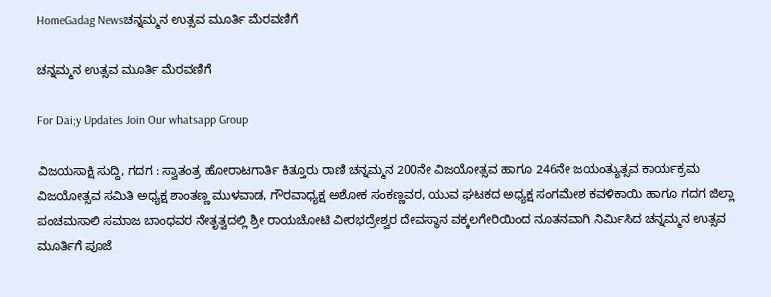HomeGadag Newsಚನ್ನಮ್ಮನ ಉತ್ಸವ ಮೂರ್ತಿ ಮೆರವಣಿಗೆ

ಚನ್ನಮ್ಮನ ಉತ್ಸವ ಮೂರ್ತಿ ಮೆರವಣಿಗೆ

For Dai;y Updates Join Our whatsapp Group

ವಿಜಯಸಾಕ್ಷಿ ಸುದ್ದಿ, ಗದಗ : ಸ್ವಾತಂತ್ರ ಹೋರಾಟಗಾರ್ತಿ ಕಿತ್ತೂರು ರಾಣಿ ಚನ್ನಮ್ಮನ 200ನೇ ವಿಜಯೋತ್ಸವ ಹಾಗೂ 246ನೇ ಜಯಂತ್ಯುತ್ಸವ ಕಾರ್ಯಕ್ರಮ ವಿಜಯೋತ್ಸವ ಸಮಿತಿ ಅಧ್ಯಕ್ಷ ಶಾಂತಣ್ಣ ಮುಳವಾಡ, ಗೌರವಾಧ್ಯಕ್ಷ ಅಶೋಕ ಸಂಕಣ್ಣವರ, ಯುವ ಘಟಕದ ಅಧ್ಯಕ್ಷ ಸಂಗಮೇಶ ಕವಳಿಕಾಯಿ ಹಾಗೂ ಗದಗ ಜಿಲ್ಲಾ ಪಂಚಮಸಾಲಿ ಸಮಾಜ ಬಾಂಧವರ ನೇತೃತ್ವದಲ್ಲಿ ಶ್ರೀ ರಾಯಚೋಟಿ ವೀರಭದ್ರೇಶ್ವರ ದೇವಸ್ಥಾನ ವಕ್ಕಲಗೇರಿಯಿಂದ ನೂತನವಾಗಿ ನಿರ್ಮಿಸಿದ ಚನ್ನಮ್ಮನ ಉತ್ಸವ ಮೂರ್ತಿಗೆ ಪೂಜೆ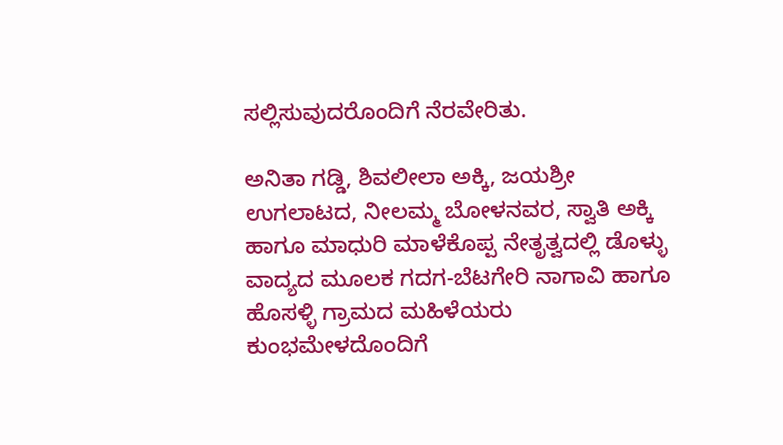ಸಲ್ಲಿಸುವುದರೊಂದಿಗೆ ನೆರವೇರಿತು.

ಅನಿತಾ ಗಡ್ಡಿ, ಶಿವಲೀಲಾ ಅಕ್ಕಿ, ಜಯಶ್ರೀ ಉಗಲಾಟದ, ನೀಲಮ್ಮ ಬೋಳನವರ, ಸ್ವಾತಿ ಅಕ್ಕಿ ಹಾಗೂ ಮಾಧುರಿ ಮಾಳೆಕೊಪ್ಪ ನೇತೃತ್ವದಲ್ಲಿ ಡೊಳ್ಳು ವಾದ್ಯದ ಮೂಲಕ ಗದಗ-ಬೆಟಗೇರಿ ನಾಗಾವಿ ಹಾಗೂ ಹೊಸಳ್ಳಿ ಗ್ರಾಮದ ಮಹಿಳೆಯರು ಕುಂಭಮೇಳದೊಂದಿಗೆ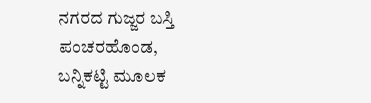ನಗರದ ಗುಜ್ಜರ ಬಸ್ತಿ ಪಂಚರಹೊಂಡ, ಬನ್ನಿಕಟ್ಟಿ ಮೂಲಕ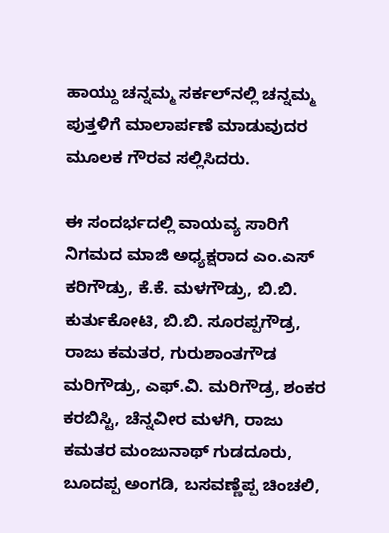ಹಾಯ್ದು ಚನ್ನಮ್ಮ ಸರ್ಕಲ್‌ನಲ್ಲಿ ಚನ್ನಮ್ಮ ಪುತ್ತಳಿಗೆ ಮಾಲಾರ್ಪಣೆ ಮಾಡುವುದರ ಮೂಲಕ ಗೌರವ ಸಲ್ಲಿಸಿದರು.

ಈ ಸಂದರ್ಭದಲ್ಲಿ ವಾಯವ್ಯ ಸಾರಿಗೆ ನಿಗಮದ ಮಾಜಿ ಅಧ್ಯಕ್ಷರಾದ ಎಂ.ಎಸ್ ಕರಿಗೌಡ್ರು, ಕೆ.ಕೆ. ಮಳಗೌಡ್ರು, ಬಿ.ಬಿ. ಕುರ್ತುಕೋಟಿ, ಬಿ.ಬಿ. ಸೂರಪ್ಪಗೌಡ್ರ, ರಾಜು ಕಮತರ, ಗುರುಶಾಂತಗೌಡ ಮರಿಗೌಡ್ರು, ಎಫ್.ವಿ. ಮರಿಗೌಡ್ರ, ಶಂಕರ ಕರಬಿಸ್ಟಿ, ಚೆನ್ನವೀರ ಮಳಗಿ, ರಾಜು ಕಮತರ ಮಂಜುನಾಥ್ ಗುಡದೂರು, ಬೂದಪ್ಪ ಅಂಗಡಿ, ಬಸವಣ್ಣೆಪ್ಪ ಚಿಂಚಲಿ,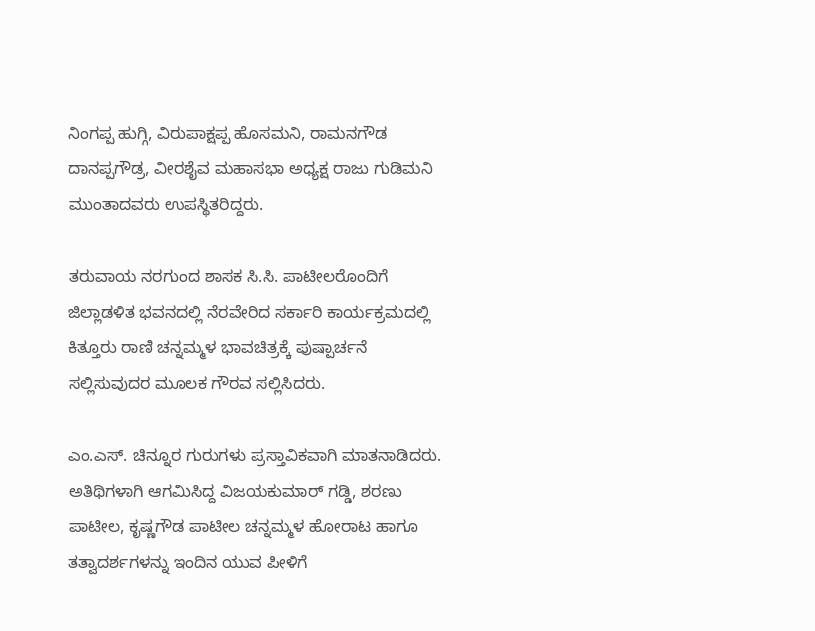ನಿಂಗಪ್ಪ ಹುಗ್ಗಿ, ವಿರುಪಾಕ್ಷಪ್ಪ ಹೊಸಮನಿ, ರಾಮನಗೌಡ ದಾನಪ್ಪಗೌಡ್ರ, ವೀರಶೈವ ಮಹಾಸಭಾ ಅಧ್ಯಕ್ಷ ರಾಜು ಗುಡಿಮನಿ ಮುಂತಾದವರು ಉಪಸ್ಥಿತರಿದ್ದರು.

ತರುವಾಯ ನರಗುಂದ ಶಾಸಕ ಸಿ.ಸಿ. ಪಾಟೀಲರೊಂದಿಗೆ ಜಿಲ್ಲಾಡಳಿತ ಭವನದಲ್ಲಿ ನೆರವೇರಿದ ಸರ್ಕಾರಿ ಕಾರ್ಯಕ್ರಮದಲ್ಲಿ ಕಿತ್ತೂರು ರಾಣಿ ಚನ್ನಮ್ಮಳ ಭಾವಚಿತ್ರಕ್ಕೆ ಪುಷ್ಪಾರ್ಚನೆ ಸಲ್ಲಿಸುವುದರ ಮೂಲಕ ಗೌರವ ಸಲ್ಲಿಸಿದರು.

ಎಂ.ಎಸ್. ಚಿನ್ನೂರ ಗುರುಗಳು ಪ್ರಸ್ತಾವಿಕವಾಗಿ ಮಾತನಾಡಿದರು. ಅತಿಥಿಗಳಾಗಿ ಆಗಮಿಸಿದ್ದ ವಿಜಯಕುಮಾರ್ ಗಡ್ಡಿ, ಶರಣು ಪಾಟೀಲ, ಕೃಷ್ಣಗೌಡ ಪಾಟೀಲ ಚನ್ನಮ್ಮಳ ಹೋರಾಟ ಹಾಗೂ ತತ್ವಾದರ್ಶಗಳನ್ನು ಇಂದಿನ ಯುವ ಪೀಳಿಗೆ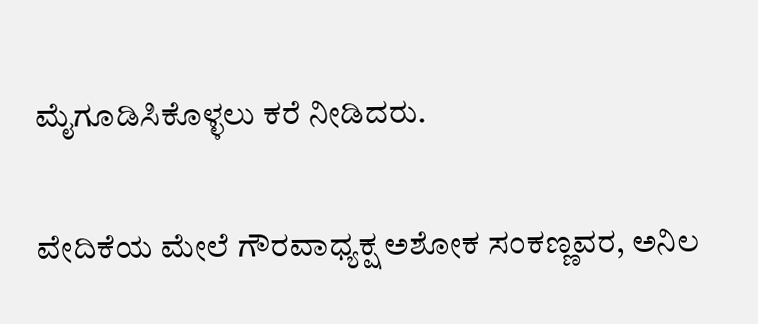ಮೈಗೂಡಿಸಿಕೊಳ್ಳಲು ಕರೆ ನೀಡಿದರು.

ವೇದಿಕೆಯ ಮೇಲೆ ಗೌರವಾಧ್ಯಕ್ಷ ಅಶೋಕ ಸಂಕಣ್ಣವರ, ಅನಿಲ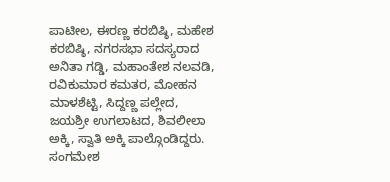ಪಾಟೀಲ, ಈರಣ್ಣ ಕರಬಿಷ್ಠಿ, ಮಹೇಶ ಕರಬಿಷ್ಠಿ, ನಗರಸಭಾ ಸದಸ್ಯರಾದ ಅನಿತಾ ಗಡ್ಡಿ, ಮಹಾಂತೇಶ ನಲವಡಿ, ರವಿಕುಮಾರ ಕಮತರ, ಮೋಹನ ಮಾಳಶೆಟ್ಟಿ, ಸಿದ್ದಣ್ಣ ಪಲ್ಲೇದ, ಜಯಶ್ರೀ ಉಗಲಾಟದ, ಶಿವಲೀಲಾ ಅಕ್ಕಿ, ಸ್ವಾತಿ ಅಕ್ಕಿ ಪಾಲ್ಗೊಂಡಿದ್ದರು. ಸಂಗಮೇಶ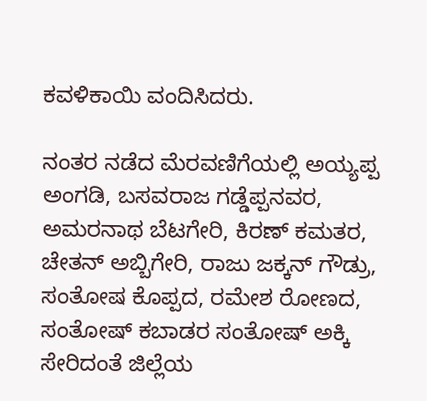ಕವಳಿಕಾಯಿ ವಂದಿಸಿದರು.

ನಂತರ ನಡೆದ ಮೆರವಣಿಗೆಯಲ್ಲಿ ಅಯ್ಯಪ್ಪ ಅಂಗಡಿ, ಬಸವರಾಜ ಗಡ್ಡೆಪ್ಪನವರ, ಅಮರನಾಥ ಬೆಟಗೇರಿ, ಕಿರಣ್ ಕಮತರ, ಚೇತನ್ ಅಬ್ಬಿಗೇರಿ, ರಾಜು ಜಕ್ಕನ್ ಗೌಡ್ರು, ಸಂತೋಷ ಕೊಪ್ಪದ, ರಮೇಶ ರೋಣದ, ಸಂತೋಷ್ ಕಬಾಡರ ಸಂತೋಷ್ ಅಕ್ಕಿ ಸೇರಿದಂತೆ ಜಿಲ್ಲೆಯ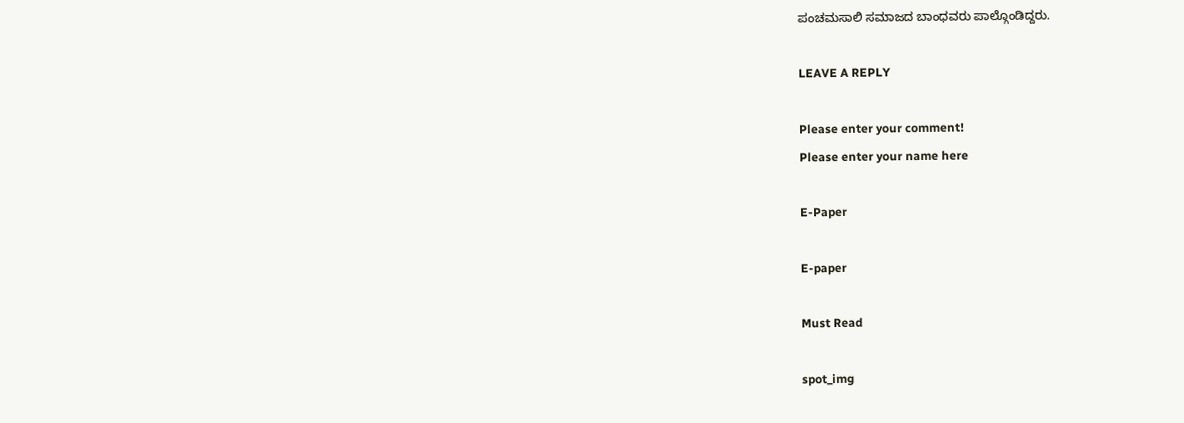ಪಂಚಮಸಾಲಿ ಸಮಾಜದ ಬಾಂಧವರು ಪಾಲ್ಗೊಂಡಿದ್ದರು.

LEAVE A REPLY

Please enter your comment!
Please enter your name here

E-Paper

E-paper

Must Read

spot_img